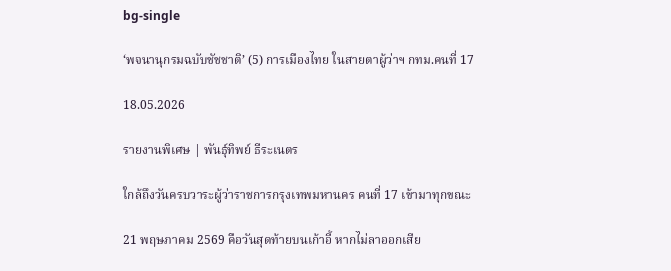bg-single

‘พจนานุกรมฉบับชัชชาติ’ (5) การเมืองไทย ในสายตาผู้ว่าฯ กทม.คนที่ 17

18.05.2026

รายงานพิเศษ | พันธุ์ทิพย์ ธีระเนตร

ใกล้ถึงวันครบวาระผู้ว่าราชการกรุงเทพมหานคร คนที่ 17 เข้ามาทุกขณะ

21 พฤษภาคม 2569 คือวันสุดท้ายบนเก้าอี้ หากไม่ลาออกเสีย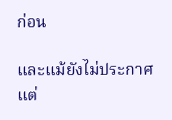ก่อน

และแม้ยังไม่ประกาศ แต่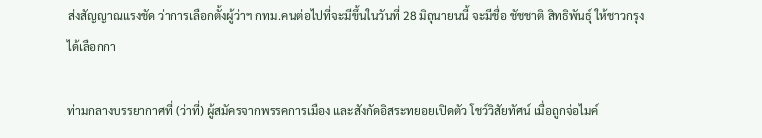ส่งสัญญาณแรงชัด ว่าการเลือกตั้งผู้ว่าฯ กทม.คนต่อไปที่จะมีขึ้นในวันที่ 28 มิถุนายนนี้ จะมีชื่อ ชัชชาติ สิทธิพันธุ์ ให้ชาวกรุงได้เลือกกา

ท่ามกลางบรรยากาศที่ (ว่าที่) ผู้สมัครจากพรรคการเมือง และสังกัดอิสระทยอยเปิดตัว โชว์วิสัยทัศน์ เมื่อถูกจ่อไมค์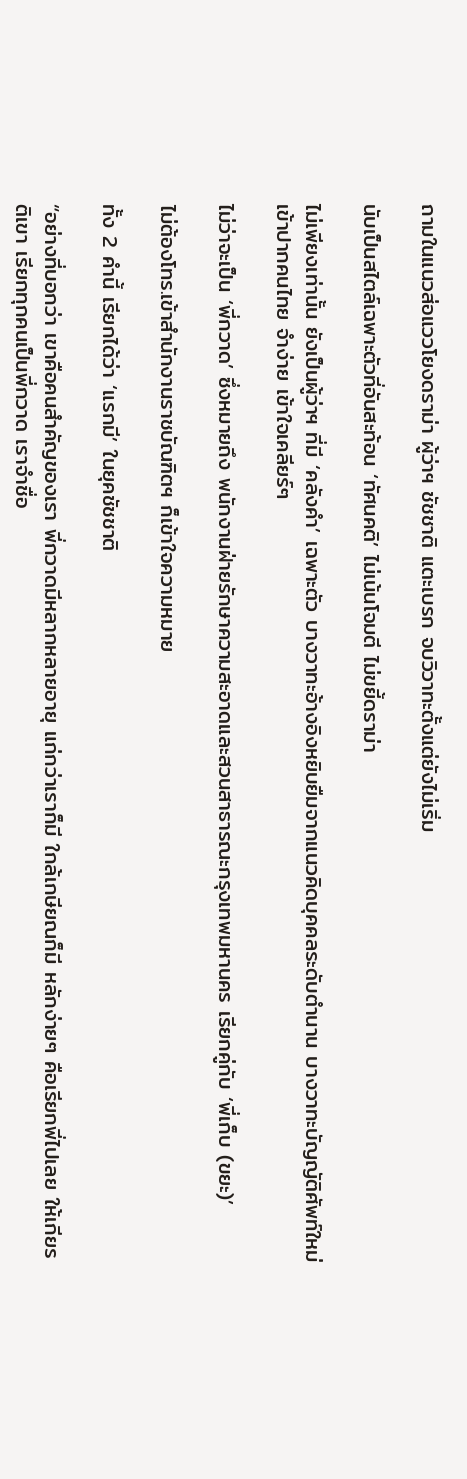ถามในแนวส่อแววโยงดราม่า ผู้ว่าฯ ชัชชาติ แตะเบรก จบวิวาทะตั้งแต่ยังไม่เริ่ม

นับเป็นสไตล์เฉพาะตัวที่อันสะท้อน ‘ทัศนคติ’ ไม่เน้นโจมตี ไม่ขยี้ดราม่า

ไม่เพียงเท่านั้น ยังเป็นผู้ว่าฯ ที่มี ‘คลังคำ’ เฉพาะตัว บางวาทะอ้างอิงหยิบยืมจากแนวคิดบุคคลระดับตำนาน บางวาทะบัญญัติศัพท์ใหม่ เข้าปากคนไทย จำง่าย เข้าใจเคลียร์ๆ

ไม่ว่าจะเป็น ‘พี่กวาด’ ซึ่งหมายถึง พนักงานฝ่ายรักษาความสะอาดและสวนสาธารณะกรุงเทพมหานคร เรียกคู่กับ ‘พี่เก็บ (ขยะ)’

ไม่ต้องโทร.เข้าสำนักงานราชบัณฑิตฯ ก็เข้าใจความหมาย

ทั้ง 2 คำนี้ เรียกได้ว่า ‘แรกมี’ ในยุคชัชชาติ

“อย่างที่บอกว่า เขาคือคนสำคัญของเรา พี่กวาดมีหลากหลายอายุ แก่กว่าเราก็มี ใกล้เกษียณก็มี หลักง่ายๆ คือเรียกพี่ไปเลย ให้เกียรติเขา เรียกทุกคนเป็นพี่กวาด เราจำชื่อ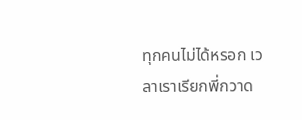ทุกคนไม่ได้หรอก เวลาเราเรียกพี่กวาด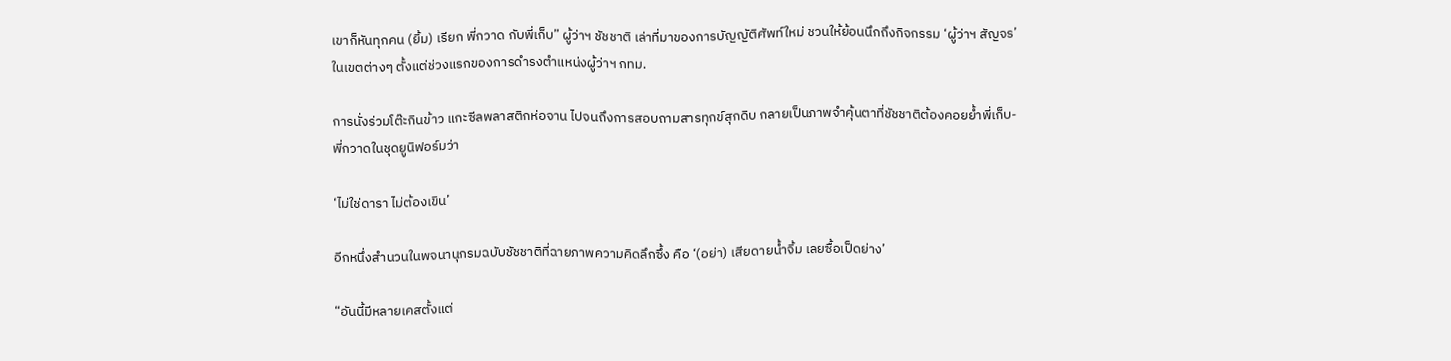เขาก็หันทุกคน (ยิ้ม) เรียก พี่กวาด กับพี่เก็บ” ผู้ว่าฯ ชัชชาติ เล่าที่มาของการบัญญัติศัพท์ใหม่ ชวนให้ย้อนนึกถึงกิจกรรม ‘ผู้ว่าฯ สัญจร’ ในเขตต่างๆ ตั้งแต่ช่วงแรกของการดำรงตำแหน่งผู้ว่าฯ กทม.

การนั่งร่วมโต๊ะกินข้าว แกะซีลพลาสติกห่อจาน ไปจนถึงการสอบถามสารทุกข์สุกดิบ กลายเป็นภาพจำคุ้นตาที่ชัชชาติต้องคอยย้ำพี่เก็บ-พี่กวาดในชุดยูนิฟอร์มว่า

‘ไม่ใช่ดารา ไม่ต้องเขิน’

อีกหนึ่งสำนวนในพจนานุกรมฉบับชัชชาติที่ฉายภาพความคิดลึกซึ้ง คือ ‘(อย่า) เสียดายน้ำจิ้ม เลยซื้อเป็ดย่าง’

“อันนี้มีหลายเคสตั้งแต่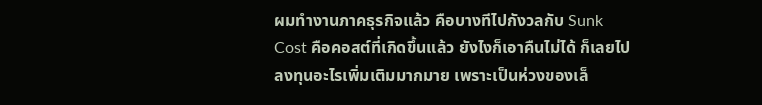ผมทำงานภาคธุรกิจแล้ว คือบางทีไปกังวลกับ Sunk Cost คือคอสต์ที่เกิดขึ้นแล้ว ยังไงก็เอาคืนไม่ได้ ก็เลยไปลงทุนอะไรเพิ่มเติมมากมาย เพราะเป็นห่วงของเล็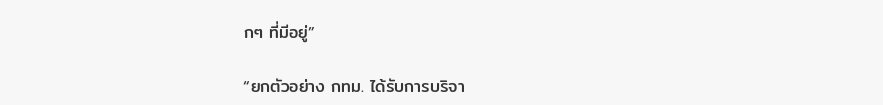กๆ ที่มีอยู่”

“ยกตัวอย่าง กทม. ได้รับการบริจา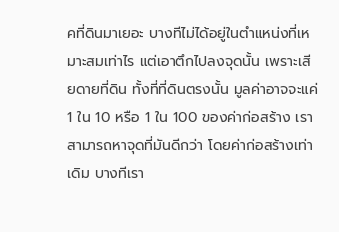คที่ดินมาเยอะ บางทีไม่ได้อยู่ในตำแหน่งที่เหมาะสมเท่าไร แต่เอาตึกไปลงจุดนั้น เพราะเสียดายที่ดิน ทั้งที่ที่ดินตรงนั้น มูลค่าอาจจะแค่ 1 ใน 10 หรือ 1 ใน 100 ของค่าก่อสร้าง เราสามารถหาจุดที่มันดีกว่า โดยค่าก่อสร้างเท่าเดิม บางทีเรา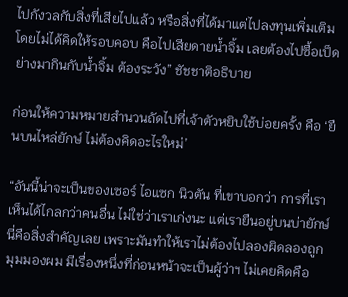ไปกังวลกับสิ่งที่เสียไปแล้ว หรือสิ่งที่ได้มาแต่ไปลงทุนเพิ่มเติมโดยไม่ได้คิดให้รอบคอบ คือไปเสียดายน้ำจิ้ม เลยต้องไปซื้อเป็ดย่างมากินกับน้ำจิ้ม ต้องระวัง” ชัชชาติอธิบาย

ก่อนให้ความหมายสำนวนถัดไปที่เจ้าตัวหยิบใช้บ่อยครั้ง คือ ‘ยืนบนไหล่ยักษ์ ไม่ต้องคิดอะไรใหม่’

“อันนี้น่าจะเป็นของเซอร์ ไอแซก นิวตัน ที่เขาบอกว่า การที่เราเห็นได้ไกลกว่าคนอื่น ไม่ใช่ว่าเราเก่งนะ แต่เรายืนอยู่บนบ่ายักษ์ นี่คือสิ่งสำคัญเลย เพราะมันทำให้เราไม่ต้องไปลองผิดลองถูก มุมมองผม มีเรื่องหนึ่งที่ก่อนหน้าจะเป็นผู้ว่าฯ ไม่เคยคิดคือ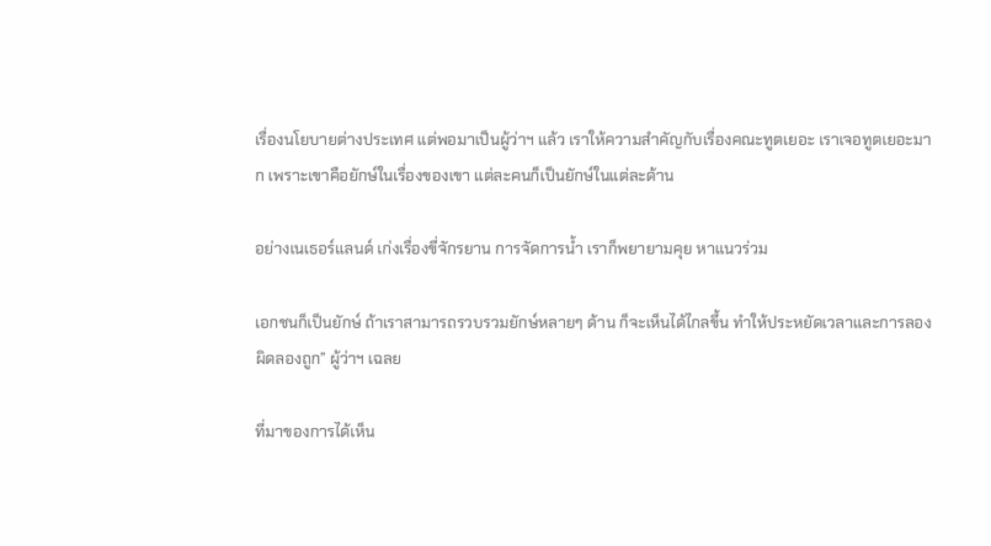เรื่องนโยบายต่างประเทศ แต่พอมาเป็นผู้ว่าฯ แล้ว เราให้ความสำคัญกับเรื่องคณะทูตเยอะ เราเจอทูตเยอะมาก เพราะเขาคือยักษ์ในเรื่องของเขา แต่ละคนก็เป็นยักษ์ในแต่ละด้าน

อย่างเนเธอร์แลนด์ เก่งเรื่องขี่จักรยาน การจัดการน้ำ เราก็พยายามคุย หาแนวร่วม

เอกชนก็เป็นยักษ์ ถ้าเราสามารถรวบรวมยักษ์หลายๆ ด้าน ก็จะเห็นได้ไกลขึ้น ทำให้ประหยัดเวลาและการลองผิดลองถูก” ผู้ว่าฯ เฉลย

ที่มาของการได้เห็น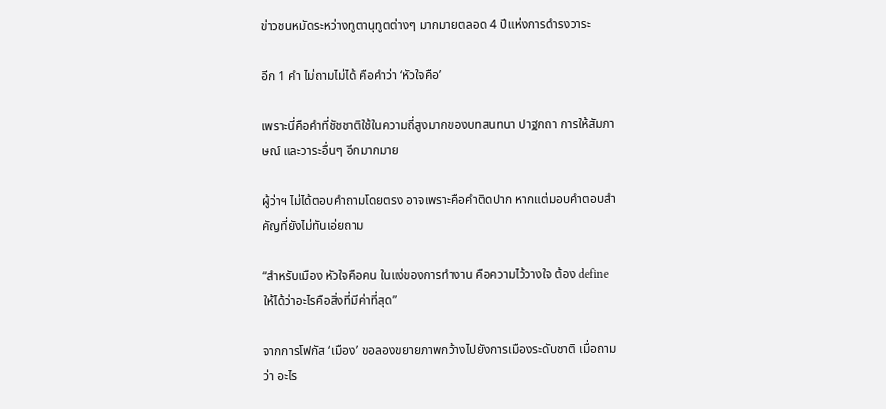ข่าวชนหมัดระหว่างทูตานุทูตต่างๆ มากมายตลอด 4 ปีแห่งการดำรงวาระ

อีก 1 คำ ไม่ถามไม่ได้ คือคำว่า ‘หัวใจคือ’

เพราะนี่คือคำที่ชัชชาติใช้ในความถี่สูงมากของบทสนทนา ปาฐกถา การให้สัมภาษณ์ และวาระอื่นๆ อีกมากมาย

ผู้ว่าฯ ไม่ได้ตอบคำถามโดยตรง อาจเพราะคือคำติดปาก หากแต่มอบคำตอบสำคัญที่ยังไม่ทันเอ่ยถาม

“สำหรับเมือง หัวใจคือคน ในแง่ของการทำงาน คือความไว้วางใจ ต้อง define ให้ได้ว่าอะไรคือสิ่งที่มีค่าที่สุด”

จากการโฟกัส ‘เมือง’ ขอลองขยายภาพกว้างไปยังการเมืองระดับชาติ เมื่อถามว่า อะไร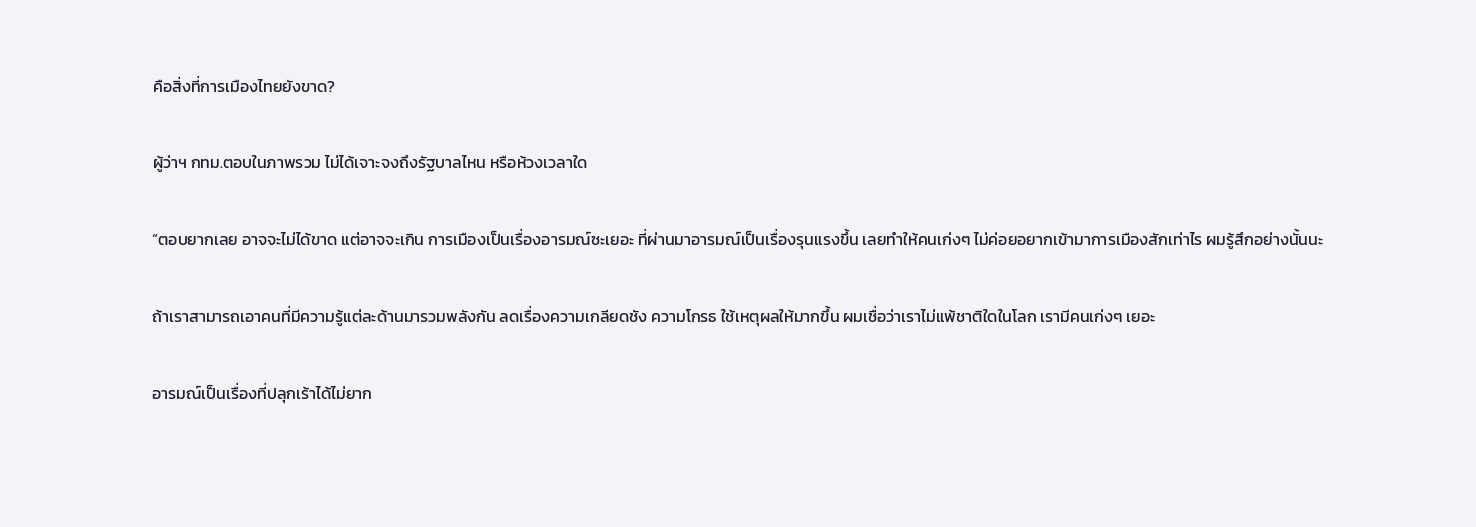คือสิ่งที่การเมืองไทยยังขาด?

ผู้ว่าฯ กทม.ตอบในภาพรวม ไม่ได้เจาะจงถึงรัฐบาลไหน หรือห้วงเวลาใด

“ตอบยากเลย อาจจะไม่ได้ขาด แต่อาจจะเกิน การเมืองเป็นเรื่องอารมณ์ซะเยอะ ที่ผ่านมาอารมณ์เป็นเรื่องรุนแรงขึ้น เลยทำให้คนเก่งๆ ไม่ค่อยอยากเข้ามาการเมืองสักเท่าไร ผมรู้สึกอย่างนั้นนะ

ถ้าเราสามารถเอาคนที่มีความรู้แต่ละด้านมารวมพลังกัน ลดเรื่องความเกลียดชัง ความโกรธ ใช้เหตุผลให้มากขึ้น ผมเชื่อว่าเราไม่แพ้ชาติใดในโลก เรามีคนเก่งๆ เยอะ

อารมณ์เป็นเรื่องที่ปลุกเร้าได้ไม่ยาก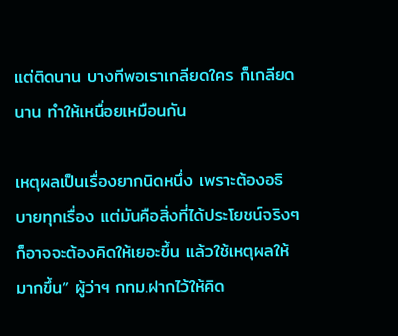แต่ติดนาน บางทีพอเราเกลียดใคร ก็เกลียดนาน ทำให้เหนื่อยเหมือนกัน

เหตุผลเป็นเรื่องยากนิดหนึ่ง เพราะต้องอธิบายทุกเรื่อง แต่มันคือสิ่งที่ได้ประโยชน์จริงๆ ก็อาจจะต้องคิดให้เยอะขึ้น แล้วใช้เหตุผลให้มากขึ้น” ผู้ว่าฯ กทม.ฝากไว้ให้คิด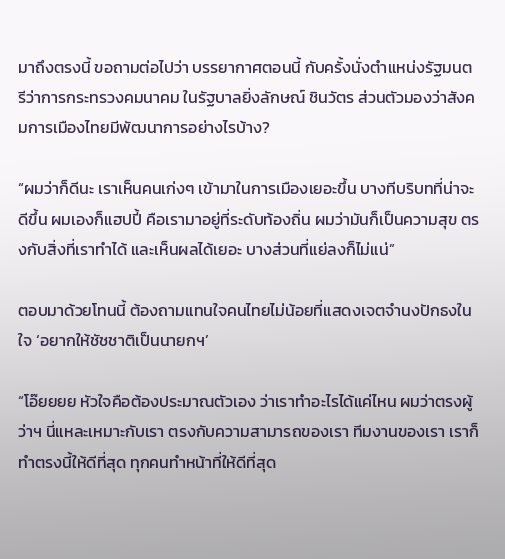มาถึงตรงนี้ ขอถามต่อไปว่า บรรยากาศตอนนี้ กับครั้งนั่งตำแหน่งรัฐมนตรีว่าการกระทรวงคมนาคม ในรัฐบาลยิ่งลักษณ์ ชินวัตร ส่วนตัวมองว่าสังคมการเมืองไทยมีพัฒนาการอย่างไรบ้าง?

“ผมว่าก็ดีนะ เราเห็นคนเก่งๆ เข้ามาในการเมืองเยอะขึ้น บางทีบริบทที่น่าจะดีขึ้น ผมเองก็แฮปปี้ คือเรามาอยู่ที่ระดับท้องถิ่น ผมว่ามันก็เป็นความสุข ตรงกับสิ่งที่เราทำได้ และเห็นผลได้เยอะ บางส่วนที่แย่ลงก็ไม่แน่”

ตอบมาด้วยโทนนี้ ต้องถามแทนใจคนไทยไม่น้อยที่แสดงเจตจำนงปักธงในใจ ‘อยากให้ชัชชาติเป็นนายกฯ’

“โอ๊ยยยย หัวใจคือต้องประมาณตัวเอง ว่าเราทำอะไรได้แค่ไหน ผมว่าตรงผู้ว่าฯ นี่แหละเหมาะกับเรา ตรงกับความสามารถของเรา ทีมงานของเรา เราก็ทำตรงนี้ให้ดีที่สุด ทุกคนทำหน้าที่ให้ดีที่สุด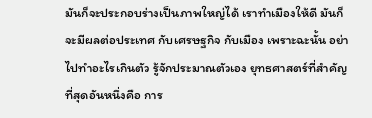มันก็จะประกอบร่างเป็นภาพใหญ่ได้ เราทำเมืองให้ดี มันก็จะมีผลต่อประเทศ กับเศรษฐกิจ กับเมือง เพราะฉะนั้น อย่าไปทำอะไรเกินตัว รู้จักประมาณตัวเอง ยุทธศาสตร์ที่สำคัญที่สุดอันหนึ่งคือ การ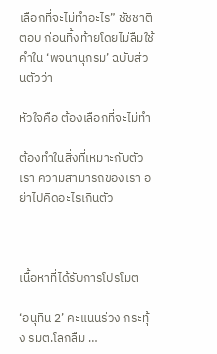เลือกที่จะไม่ทำอะไร” ชัชชาติตอบ ก่อนทิ้งท้ายโดยไม่ลืมใช้คำใน ‘พจนานุกรม’ ฉบับส่วนตัวว่า

หัวใจคือ ต้องเลือกที่จะไม่ทำ

ต้องทำในสิ่งที่เหมาะกับตัวเรา ความสามารถของเรา อย่าไปคิดอะไรเกินตัว



เนื้อหาที่ได้รับการโปรโมต

‘อนุทิน 2’ คะแนนร่วง กระทุ้ง รมต.โลกลืม …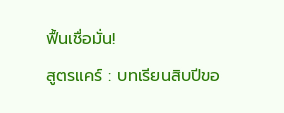ฟื้นเชื่อมั่น!
สูตรแคร์ : บทเรียนสิบปีขอ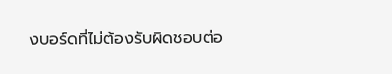งบอร์ดที่ไม่ต้องรับผิดชอบต่อ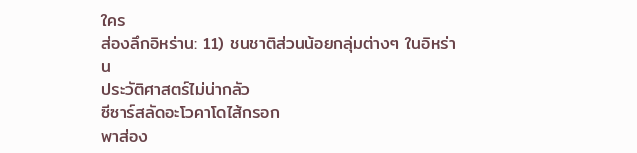ใคร
ส่องลึกอิหร่าน: 11) ชนชาติส่วนน้อยกลุ่มต่างๆ ในอิหร่าน
ประวัติศาสตร์ไม่น่ากลัว
ซีซาร์สลัดอะโวคาโดไส้กรอก
พาส่อง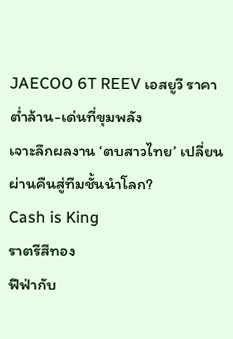JAECOO 6T REEV เอสยูวี ราคาต่ำล้าน-เด่นที่ขุมพลัง
เจาะลึกผลงาน ‘ตบสาวไทย’ เปลี่ยนผ่านคืนสู่ทีมชั้นนำโลก?
Cash is King
ราตรีสีทอง
ฟีฟ่ากับ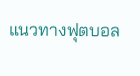แนวทางฟุตบอล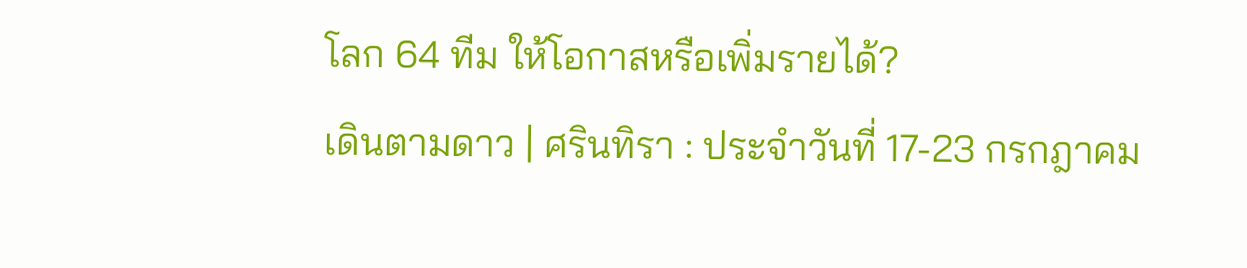โลก 64 ทีม ให้โอกาสหรือเพิ่มรายได้?
เดินตามดาว | ศรินทิรา : ประจำวันที่ 17-23 กรกฎาคม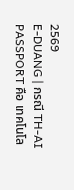2569
E-DUANG | กรณี TH-AI PASSPORT คือ เทคโนโล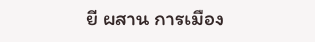ยี ผสาน การเมือง